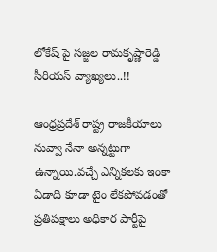లోకేష్ పై సజ్జల రామకృష్ణారెడ్డి సీరియస్ వ్యాఖ్యలు..!!

ఆంధ్రప్రదేశ్ రాష్ట్ర రాజకీయాలు నువ్వా నేనా అన్నట్టుగా ఉన్నాయి.వచ్చే ఎన్నికలకు ఇంకా ఏడాది కూడా టైం లేకపోవడంతో ప్రతిపక్షాలు అధికార పార్టీపై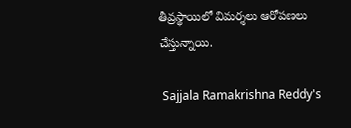తీవ్రస్థాయిలో విమర్శలు ఆరోపణలు చేస్తున్నాయి.

 Sajjala Ramakrishna Reddy's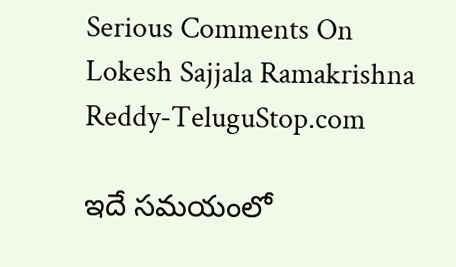Serious Comments On Lokesh Sajjala Ramakrishna Reddy-TeluguStop.com

ఇదే సమయంలో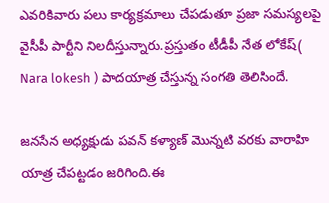ఎవరికివారు పలు కార్యక్రమాలు చేపడుతూ ప్రజా సమస్యలపై వైసీపీ పార్టీని నిలదీస్తున్నారు.ప్రస్తుతం టీడీపీ నేత లోకేష్( Nara lokesh ) పాదయాత్ర చేస్తున్న సంగతి తెలిసిందే.

జనసేన అధ్యక్షుడు పవన్ కళ్యాణ్ మొన్నటి వరకు వారాహి యాత్ర చేపట్టడం జరిగింది.ఈ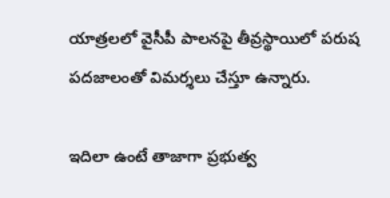యాత్రలలో వైసీపీ పాలనపై తీవ్రస్థాయిలో పరుష పదజాలంతో విమర్శలు చేస్తూ ఉన్నారు.

ఇదిలా ఉంటే తాజాగా ప్రభుత్వ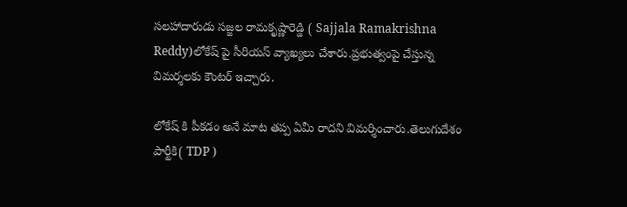సలహాదారుడు సజ్జల రామకృష్ణారెడ్డి ( Sajjala Ramakrishna Reddy)లోకేష్ పై సీరియస్ వ్యాఖ్యలు చేశారు.ప్రభుత్వంపై చేస్తున్న విమర్శలకు కౌంటర్ ఇచ్చారు.

లోకేష్ కి పీకడం అనే మాట తప్ప ఏమీ రాదని విమర్శించారు.తెలుగుదేశం పార్టీకి( TDP )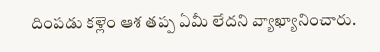దింపడు కళ్లెం ఆశ తప్ప ఏమీ లేదని వ్యాఖ్యానించారు.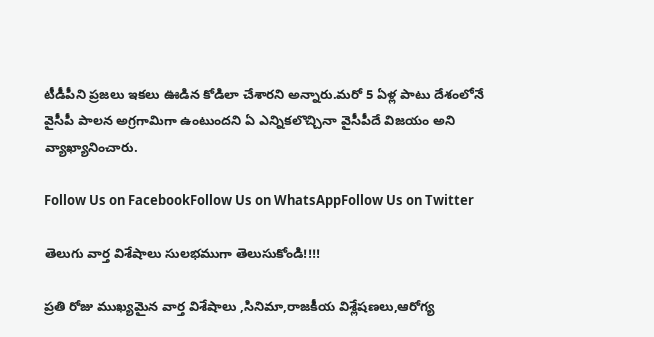టీడీపీని ప్రజలు ఇకలు ఊడిన కోడిలా చేశారని అన్నారు.మరో 5 ఏళ్ల పాటు దేశంలోనే వైసీపీ పాలన అగ్రగామిగా ఉంటుందని ఏ ఎన్నికలొచ్చినా వైసీపీదే విజయం అని వ్యాఖ్యానించారు.

Follow Us on FacebookFollow Us on WhatsAppFollow Us on Twitter

తెలుగు వార్త విశేషాలు సులభముగా తెలుసుకోండి!!!!

ప్రతి రోజు ముఖ్యమైన వార్త విశేషాలు ,సినిమా,రాజకీయ విశ్లేషణలు,ఆరోగ్య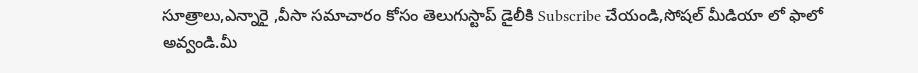సూత్రాలు,ఎన్నారై ,వీసా సమాచారం కోసం తెలుగుస్టాప్ డైలీకి Subscribe చేయండి,సోషల్ మీడియా లో ఫాలో అవ్వండి.మీ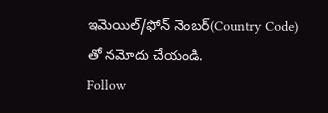ఇమెయిల్/ఫోన్ నెంబర్(Country Code) తో నమోదు చేయండి.
Follow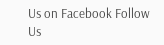Us on Facebook Follow Us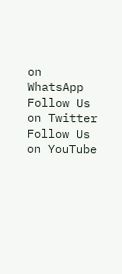on WhatsApp  Follow Us on Twitter Follow Us on YouTube